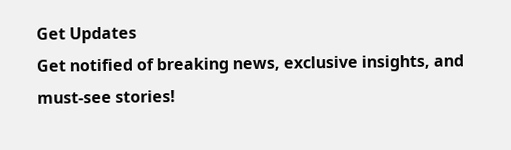Get Updates
Get notified of breaking news, exclusive insights, and must-see stories!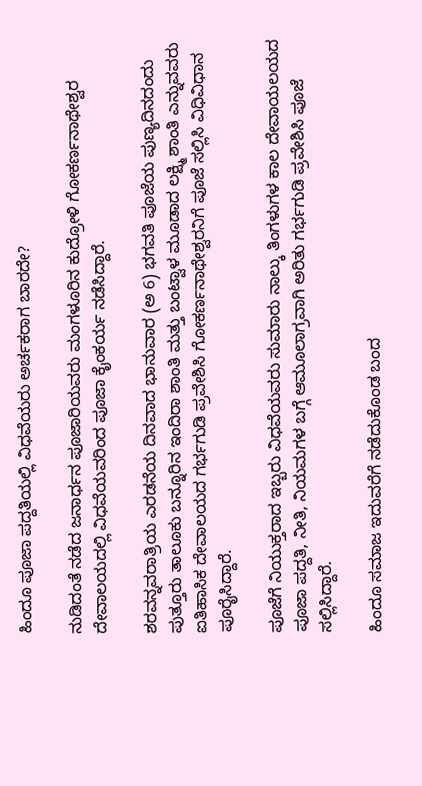ಹಿಂದೂ ಪೂಜಾ ಪದ್ದತಿಯಲ್ಲಿ ವಿಧವೆಯರು ಅರ್ಚಕರಾಗ ಬಾರದೇ?

ನುಡಿದಂತೆ ನಡೆದ ಜನಾರ್ಧನ ಪೂಜಾರಿಯವರು ಮಂಗಳೂರಿನ ಕುದ್ರೋಳಿ ಗೋಕರ್ಣನಾಥೇಶ್ವರ ದೇವಾಲಯದಲ್ಲಿ ವಿಧವೆಯವರಿಂದ ಪೂಜಾ ಕೈಂಕರ್ಯ ನಡೆಸಿದ್ದಾರೆ.

ಶರವನ್ನವರಾತ್ರಿಯ ಎರಡನೆಯ ದಿನವಾದ ಭಾನುವಾರ (ಅ 6) ಭಗವತಿ ಪೂಜೆಯ ಪುಣ್ಯದಿನದಂದು ಪುತ್ತೂರು ತಾಲೂಕು ಬನ್ನೂರಿನ ಇಂದಿರಾ ಶಾಂತಿ ಮತ್ತು ಬಂಟ್ವಾಳ ಮೂಡಾದ ಲಕ್ಷ್ಮಿ ಶಾಂತಿ ಎನ್ನುವವರು ಐತಿಹಾಸಿಕ ದೇವಾಲಯದ ಗರ್ಭಗುಡಿ ಪ್ರವೇಶಿಸಿ ಗೋಕರ್ಣನಾಥೇಶ್ವರನಿಗೆ ಪೂಜೆ ಸಲ್ಲಿಸಿ ವಿಧಿವಿಧಾನ ಪೂರೈಸಿದ್ದಾರೆ.

ಪೂಜೆಗೆ ನಿಯುಕ್ತರಾದ ಇಬ್ಬರು ವಿಧವೆಯವರು ಸುಮಾರು ನಾಲ್ಕು ತಿಂಗಳುಗಳ ಕಾಲ ದೇವಾಯಲಯದ ಪೂಜಾ ಪದ್ದತಿ, ನೀತಿ, ನಿಯಮಗಳ ಬಗ್ಗೆ ಆಮೂಲಾಗ್ರವಾಗಿ ಅರಿತು ಗರ್ಭಗುಡಿ ಪ್ರವೇಶಿಸಿ ಪೂಜೆ ಸಲ್ಲಿಸಿದ್ದಾರೆ.

ಹಿಂದೂ ಸಮಾಜ ಇದುವರೆಗೆ ನಡೆದುಕೊಂಡ ಬಂದ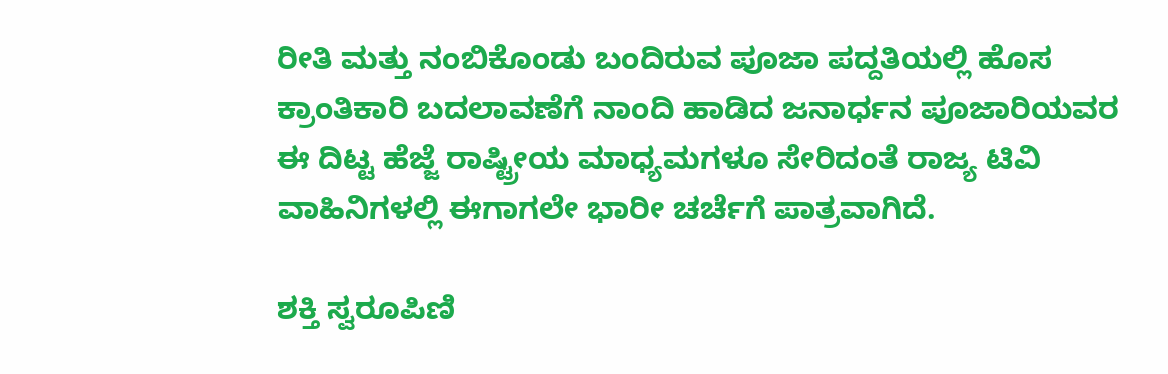ರೀತಿ ಮತ್ತು ನಂಬಿಕೊಂಡು ಬಂದಿರುವ ಪೂಜಾ ಪದ್ದತಿಯಲ್ಲಿ ಹೊಸ ಕ್ರಾಂತಿಕಾರಿ ಬದಲಾವಣೆಗೆ ನಾಂದಿ ಹಾಡಿದ ಜನಾರ್ಧನ ಪೂಜಾರಿಯವರ ಈ ದಿಟ್ಟ ಹೆಜ್ಜೆ ರಾಷ್ಟ್ರೀಯ ಮಾಧ್ಯಮಗಳೂ ಸೇರಿದಂತೆ ರಾಜ್ಯ ಟಿವಿ ವಾಹಿನಿಗಳಲ್ಲಿ ಈಗಾಗಲೇ ಭಾರೀ ಚರ್ಚೆಗೆ ಪಾತ್ರವಾಗಿದೆ.

ಶಕ್ತಿ ಸ್ವರೂಪಿಣಿ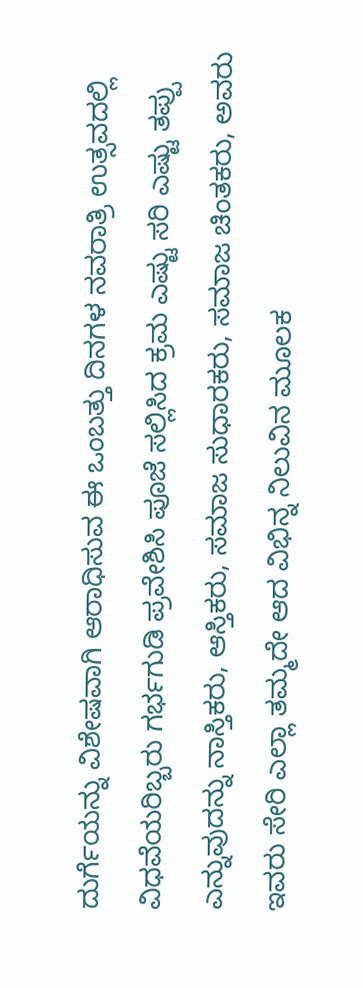ದುರ್ಗೆಯನ್ನು ವಿಶೇಷವಾಗಿ ಆರಾಧಿಸುವ ಈ ಒಂಬತ್ತು ದಿನಗಳ ನವರಾತ್ರಿ ಉತ್ಸವದಲ್ಲಿ ವಿಧವೆಯರಿಬ್ಬರು ಗರ್ಭಗುಡಿ ಪ್ರವೇಶಿಸಿ ಪೂಜೆ ಸಲ್ಲಿಸಿದ ಕ್ರಮ ಎಷ್ಟು ಸರಿ ಎಷ್ಟು ತಪ್ಪು ಎನ್ನುವುದನ್ನು ನಾಸ್ತಿಕರು, ಆಸ್ತಿಕರು, ಸಮಾಜ ಸುಧಾರಕರು, ಸಮಾಜ ಚಿಂತಕರು, ಅವರು ಇವರು ಸೇರಿ ಎಲ್ಲಾ ತಮ್ಮದೇ ಆದ ವಿಭಿನ್ನ ನಿಲುವಿನ ಮೂಲಕ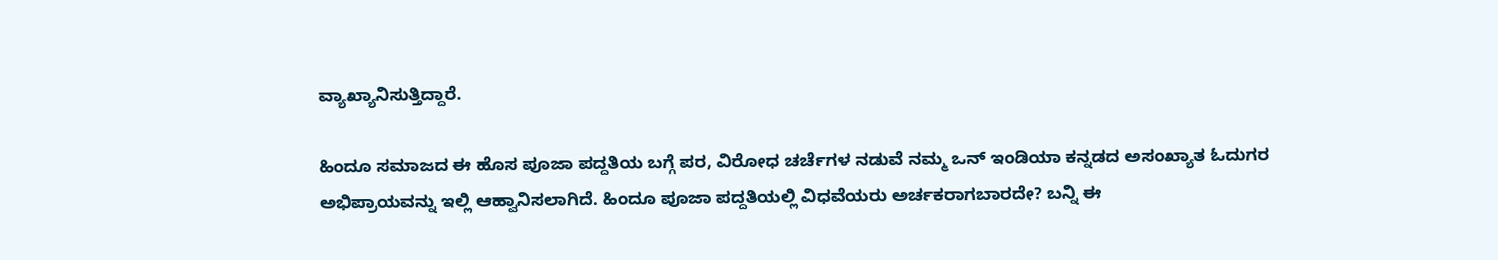ವ್ಯಾಖ್ಯಾನಿಸುತ್ತಿದ್ದಾರೆ.

ಹಿಂದೂ ಸಮಾಜದ ಈ ಹೊಸ ಪೂಜಾ ಪದ್ದತಿಯ ಬಗ್ಗೆ ಪರ, ವಿರೋಧ ಚರ್ಚೆಗಳ ನಡುವೆ ನಮ್ಮ ಒನ್ ಇಂಡಿಯಾ ಕನ್ನಡದ ಅಸಂಖ್ಯಾತ ಓದುಗರ ಅಭಿಪ್ರಾಯವನ್ನು ಇಲ್ಲಿ ಆಹ್ವಾನಿಸಲಾಗಿದೆ. ಹಿಂದೂ ಪೂಜಾ ಪದ್ದತಿಯಲ್ಲಿ ವಿಧವೆಯರು ಅರ್ಚಕರಾಗಬಾರದೇ? ಬನ್ನಿ ಈ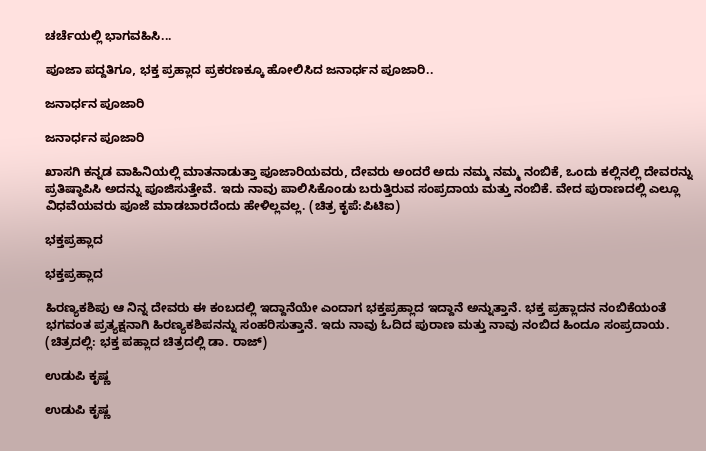ಚರ್ಚೆಯಲ್ಲಿ ಭಾಗವಹಿಸಿ...

ಪೂಜಾ ಪದ್ದತಿಗೂ, ಭಕ್ತ ಪ್ರಹ್ಲಾದ ಪ್ರಕರಣಕ್ಕೂ ಹೋಲಿಸಿದ ಜನಾರ್ಧನ ಪೂಜಾರಿ..

ಜನಾರ್ಧನ ಪೂಜಾರಿ

ಜನಾರ್ಧನ ಪೂಜಾರಿ

ಖಾಸಗಿ ಕನ್ನಡ ವಾಹಿನಿಯಲ್ಲಿ ಮಾತನಾಡುತ್ತಾ ಪೂಜಾರಿಯವರು, ದೇವರು ಅಂದರೆ ಅದು ನಮ್ಮ ನಮ್ಮ ನಂಬಿಕೆ, ಒಂದು ಕಲ್ಲಿನಲ್ಲಿ ದೇವರನ್ನು ಪ್ರತಿಷ್ಠಾಪಿಸಿ ಅದನ್ನು ಪೂಜಿಸುತ್ತೇವೆ. ಇದು ನಾವು ಪಾಲಿಸಿಕೊಂಡು ಬರುತ್ತಿರುವ ಸಂಪ್ರದಾಯ ಮತ್ತು ನಂಬಿಕೆ. ವೇದ ಪುರಾಣದಲ್ಲಿ ಎಲ್ಲೂ ವಿಧವೆಯವರು ಪೂಜೆ ಮಾಡಬಾರದೆಂದು ಹೇಳಿಲ್ಲವಲ್ಲ. (ಚಿತ್ರ ಕೃಪೆ:ಪಿಟಿಐ)

ಭಕ್ತಪ್ರಹ್ಲಾದ

ಭಕ್ತಪ್ರಹ್ಲಾದ

ಹಿರಣ್ಯಕಶಿಪು ಆ ನಿನ್ನ ದೇವರು ಈ ಕಂಬದಲ್ಲಿ ಇದ್ದಾನೆಯೇ ಎಂದಾಗ ಭಕ್ತಪ್ರಹ್ಲಾದ ಇದ್ದಾನೆ ಅನ್ನುತ್ತಾನೆ. ಭಕ್ತ ಪ್ರಹ್ಲಾದನ ನಂಬಿಕೆಯಂತೆ ಭಗವಂತ ಪ್ರತ್ಯಕ್ಷನಾಗಿ ಹಿರಣ್ಯಕಶಿಪನನ್ನು ಸಂಹರಿಸುತ್ತಾನೆ. ಇದು ನಾವು ಓದಿದ ಪುರಾಣ ಮತ್ತು ನಾವು ನಂಬಿದ ಹಿಂದೂ ಸಂಪ್ರದಾಯ. (ಚಿತ್ರದಲ್ಲಿ: ಭಕ್ತ ಪಹ್ಲಾದ ಚಿತ್ರದಲ್ಲಿ ಡಾ. ರಾಜ್)

ಉಡುಪಿ ಕೃಷ್ಣ

ಉಡುಪಿ ಕೃಷ್ಣ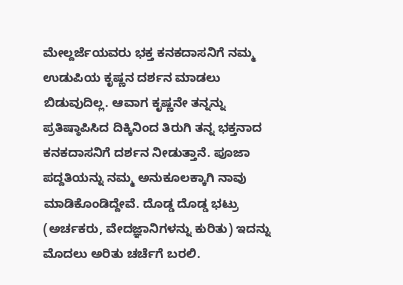ಮೇಲ್ದರ್ಜೆಯವರು ಭಕ್ತ ಕನಕದಾಸನಿಗೆ ನಮ್ಮ ಉಡುಪಿಯ ಕೃಷ್ಣನ ದರ್ಶನ ಮಾಡಲು ಬಿಡುವುದಿಲ್ಲ. ಆವಾಗ ಕೃಷ್ಣನೇ ತನ್ನನ್ನು ಪ್ರತಿಷ್ಠಾಪಿಸಿದ ದಿಕ್ಕಿನಿಂದ ತಿರುಗಿ ತನ್ನ ಭಕ್ತನಾದ ಕನಕದಾಸನಿಗೆ ದರ್ಶನ ನೀಡುತ್ತಾನೆ. ಪೂಜಾ ಪದ್ದತಿಯನ್ನು ನಮ್ಮ ಅನುಕೂಲಕ್ಕಾಗಿ ನಾವು ಮಾಡಿಕೊಂಡಿದ್ದೇವೆ. ದೊಡ್ಡ ದೊಡ್ಡ ಭಟ್ರು (ಅರ್ಚಕರು, ವೇದಜ್ಞಾನಿಗಳನ್ನು ಕುರಿತು) ಇದನ್ನು ಮೊದಲು ಅರಿತು ಚರ್ಚೆಗೆ ಬರಲಿ.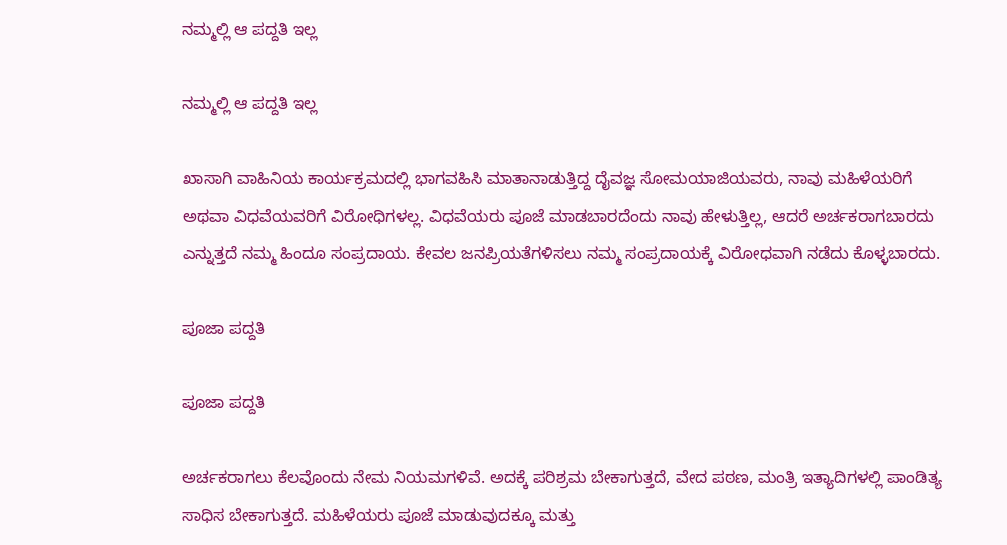ನಮ್ಮಲ್ಲಿ ಆ ಪದ್ದತಿ ಇಲ್ಲ

ನಮ್ಮಲ್ಲಿ ಆ ಪದ್ದತಿ ಇಲ್ಲ

ಖಾಸಾಗಿ ವಾಹಿನಿಯ ಕಾರ್ಯಕ್ರಮದಲ್ಲಿ ಭಾಗವಹಿಸಿ ಮಾತಾನಾಡುತ್ತಿದ್ದ ದೈವಜ್ಞ ಸೋಮಯಾಜಿಯವರು, ನಾವು ಮಹಿಳೆಯರಿಗೆ ಅಥವಾ ವಿಧವೆಯವರಿಗೆ ವಿರೋಧಿಗಳಲ್ಲ. ವಿಧವೆಯರು ಪೂಜೆ ಮಾಡಬಾರದೆಂದು ನಾವು ಹೇಳುತ್ತಿಲ್ಲ, ಆದರೆ ಅರ್ಚಕರಾಗಬಾರದು ಎನ್ನುತ್ತದೆ ನಮ್ಮ ಹಿಂದೂ ಸಂಪ್ರದಾಯ. ಕೇವಲ ಜನಪ್ರಿಯತೆಗಳಿಸಲು ನಮ್ಮ ಸಂಪ್ರದಾಯಕ್ಕೆ ವಿರೋಧವಾಗಿ ನಡೆದು ಕೊಳ್ಳಬಾರದು.

ಪೂಜಾ ಪದ್ದತಿ

ಪೂಜಾ ಪದ್ದತಿ

ಅರ್ಚಕರಾಗಲು ಕೆಲವೊಂದು ನೇಮ ನಿಯಮಗಳಿವೆ. ಅದಕ್ಕೆ ಪರಿಶ್ರಮ ಬೇಕಾಗುತ್ತದೆ, ವೇದ ಪಠಣ, ಮಂತ್ರಿ ಇತ್ಯಾದಿಗಳಲ್ಲಿ ಪಾಂಡಿತ್ಯ ಸಾಧಿಸ ಬೇಕಾಗುತ್ತದೆ. ಮಹಿಳೆಯರು ಪೂಜೆ ಮಾಡುವುದಕ್ಕೂ ಮತ್ತು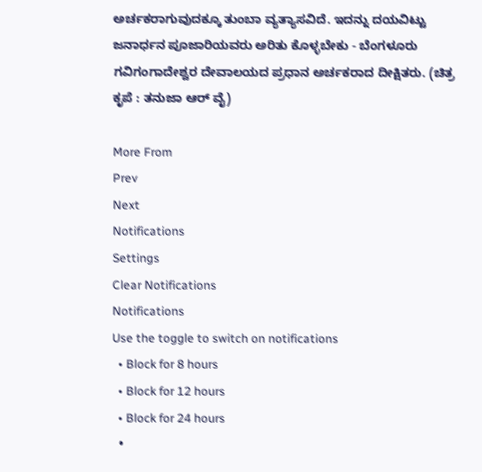ಅರ್ಚಕರಾಗುವುದಕ್ಕೂ ತುಂಬಾ ವ್ಯತ್ಯಾಸವಿದೆ. ಇದನ್ನು ದಯವಿಟ್ಟು ಜನಾರ್ಧನ ಪೂಜಾರಿಯವರು ಅರಿತು ಕೊಳ್ಳಬೇಕು - ಬೆಂಗಳೂರು ಗವಿಗಂಗಾದೇಶ್ವರ ದೇವಾಲಯದ ಪ್ರಧಾನ ಅರ್ಚಕರಾದ ದೀಕ್ಷಿತರು. (ಚಿತ್ರ ಕೃಪೆ : ತನುಜಾ ಆರ್ ವೈ)

More From
Prev
Next
Notifications
Settings
Clear Notifications
Notifications
Use the toggle to switch on notifications
  • Block for 8 hours
  • Block for 12 hours
  • Block for 24 hours
  •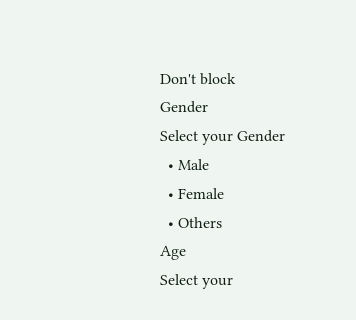Don't block
Gender
Select your Gender
  • Male
  • Female
  • Others
Age
Select your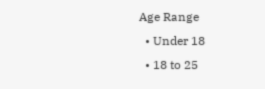Age Range
  • Under 18
  • 18 to 25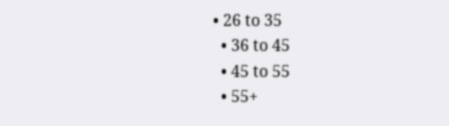• 26 to 35
  • 36 to 45
  • 45 to 55
  • 55+